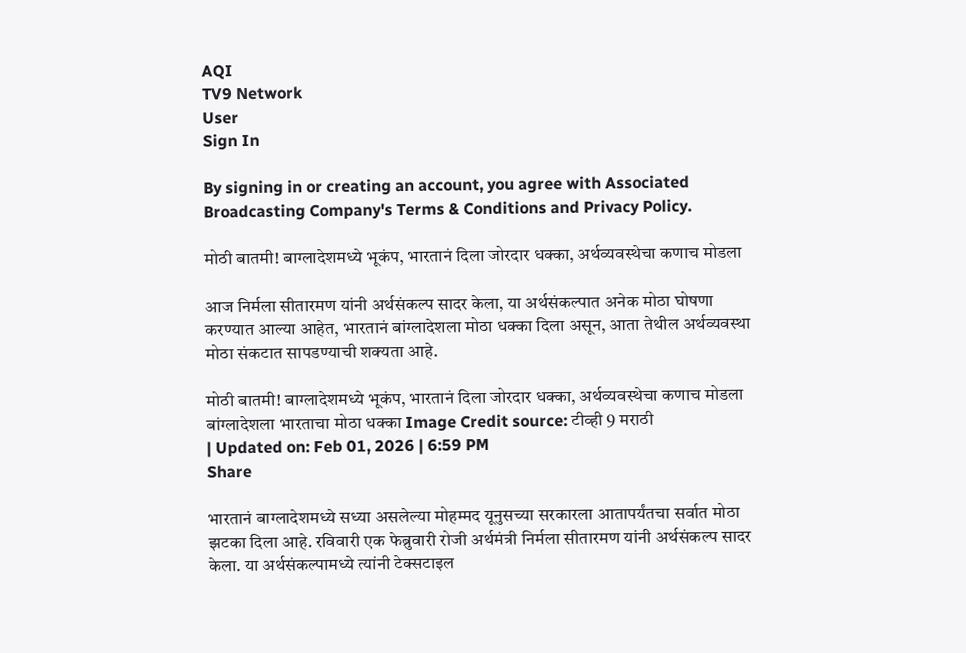AQI
TV9 Network
User
Sign In

By signing in or creating an account, you agree with Associated Broadcasting Company's Terms & Conditions and Privacy Policy.

मोठी बातमी! बाग्लादेशमध्ये भूकंप, भारतानं दिला जोरदार धक्का, अर्थव्यवस्थेचा कणाच मोडला

आज निर्मला सीतारमण यांनी अर्थसंकल्प सादर केला, या अर्थसंकल्पात अनेक मोठा घोषणा करण्यात आल्या आहेत, भारतानं बांग्लादेशला मोठा धक्का दिला असून, आता तेथील अर्थव्यवस्था मोठा संकटात सापडण्याची शक्यता आहे.

मोठी बातमी! बाग्लादेशमध्ये भूकंप, भारतानं दिला जोरदार धक्का, अर्थव्यवस्थेचा कणाच मोडला
बांग्लादेशला भारताचा मोठा धक्का Image Credit source: टीव्ही 9 मराठी
| Updated on: Feb 01, 2026 | 6:59 PM
Share

भारतानं बाग्लादेशमध्ये सध्या असलेल्या मोहम्मद यूनुसच्या सरकारला आतापर्यंतचा सर्वात मोठा झटका दिला आहे. रविवारी एक फेब्रुवारी रोजी अर्थमंत्री निर्मला सीतारमण यांनी अर्थसंकल्प सादर केला. या अर्थसंकल्पामध्ये त्यांनी टेक्सटाइल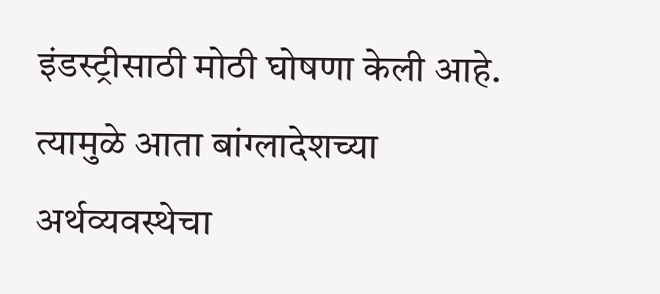इंडस्ट्रीसाठी मोठी घोषणा केली आहे. त्यामुळे आता बांग्लादेशच्या अर्थव्यवस्थेचा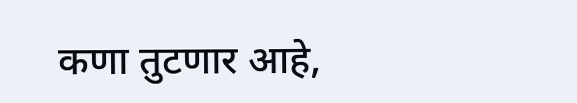कणा तुटणार आहे,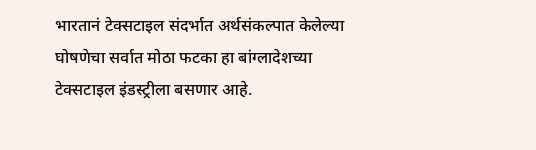भारतानं टेक्सटाइल संदर्भात अर्थसंकल्पात केलेल्या घोषणेचा सर्वात मोठा फटका हा बांग्लादेशच्या टेक्सटाइल इंडस्ट्रीला बसणार आहे.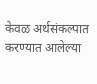केवळ अर्थसंकल्पात करण्यात आलेल्या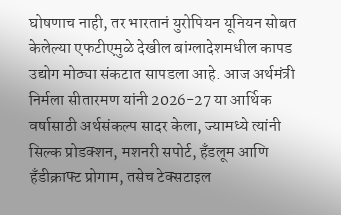घोषणाच नाही, तर भारतानं युरोपियन यूनियन सोबत केलेल्या एफटीएमुळे देखील बांग्लादेशमधील कापड उद्योग मोठ्या संकटात सापडला आहे. आज अर्थमंत्री निर्मला सीतारमण यांनी 2026-27 या आर्थिक वर्षासाठी अर्थसंकल्प सादर केला, ज्यामध्ये त्यांनी सिल्क प्रोडक्शन, मशनरी सपोर्ट, हँडलूम आणि हँडीक्राफ्ट प्रोगाम, तसेच टेक्सटाइल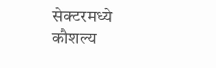सेक्टरमध्ये कौशल्य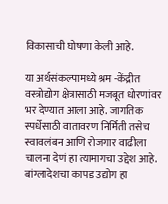विकासाची घोषणा केली आहे.

या अर्थसंकल्पामध्ये श्रम -केंद्रीत वस्त्रोद्योग क्षेत्रासाठी मजबूत धोरणांवर भर देण्यात आला आहे. जागतिक स्पर्धेसाठी वातावरण निर्मिती तसेच स्वावलंबन आणि रोजगार वाढीला चालना देणं हा त्यामागचा उद्देश आहे. बांग्लादेशचा कापड उद्योग हा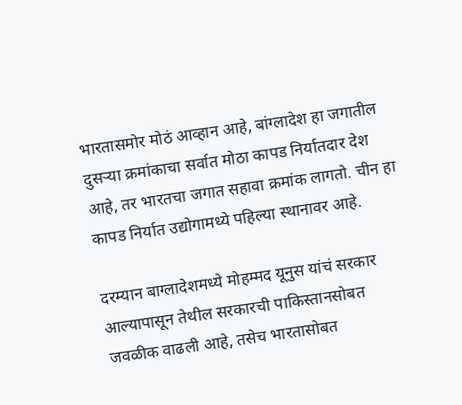भारतासमोर मोठं आव्हान आहे, बांग्लादेश हा जगातील दुसर्‍या क्रमांकाचा सर्वात मोठा कापड निर्यातदार देश आहे, तर भारतचा जगात सहावा क्रमांक लागतो. चीन हा कापड निर्यात उद्योगामध्ये पहिल्या स्थानावर आहे.

दरम्यान बाग्लादेशमध्ये मोहम्मद यूनुस यांचं सरकार आल्यापासून तेथील सरकारची पाकिस्तानसोबत जवळीक वाढली आहे, तसेच भारतासोबत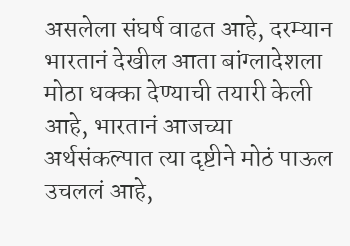असलेला संघर्ष वाढत आहे, दरम्यान भारतानं देखील आता बांग्लादेशला मोठा धक्का देण्याची तयारी केली आहे, भारतानं आजच्या अर्थसंकल्पात त्या दृष्टीने मोठं पाऊल उचललं आहे,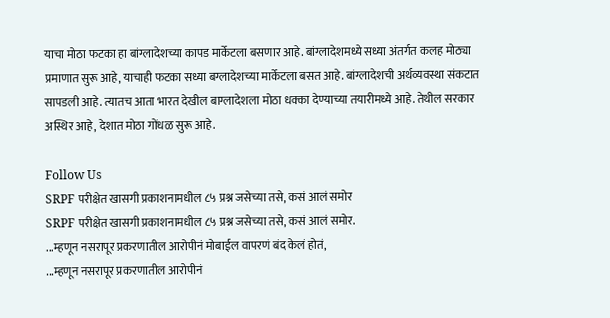याचा मोठा फटका हा बांग्लादेशच्या कापड मार्केटला बसणार आहे. बांग्लादेशमध्ये सध्या अंतर्गत कलह मोठ्या प्रमाणात सुरू आहे, याचाही फटका सध्या बग्लादेशच्या मार्केटला बसत आहे. बांग्लादेशची अर्थव्यवस्था संकटात सापडली आहे. त्यातच आता भारत देखील बाग्लादेशला मोठा धक्का देण्याच्या तयारीमध्ये आहे. तेथील सरकार अस्थिर आहे, देशात मोठा गोंधळ सुरू आहे.

Follow Us
SRPF परीक्षेत खासगी प्रकाशनामधील ८५ प्रश्न जसेच्या तसे, कसं आलं समोर
SRPF परीक्षेत खासगी प्रकाशनामधील ८५ प्रश्न जसेच्या तसे, कसं आलं समोर.
...म्हणून नसरापूर प्रकरणातील आरोपीनं मोबाईल वापरणं बंद केलं होतं,
...म्हणून नसरापूर प्रकरणातील आरोपीनं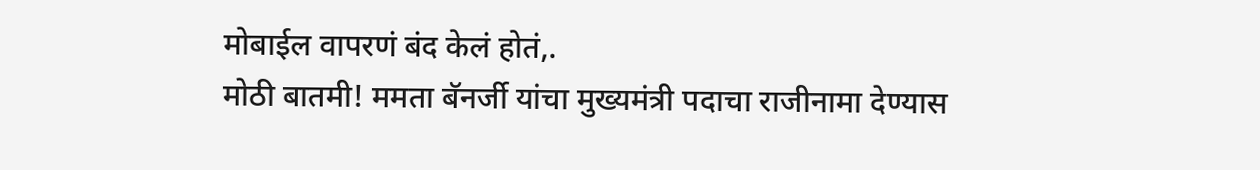मोबाईल वापरणं बंद केलं होतं,.
मोठी बातमी! ममता बॅनर्जी यांचा मुख्यमंत्री पदाचा राजीनामा देण्यास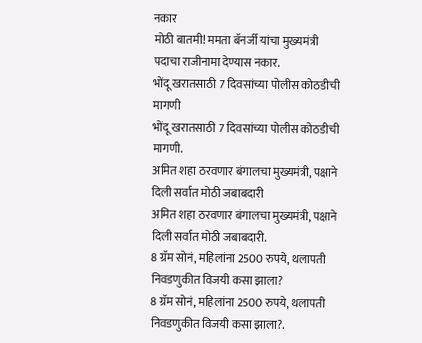नकार
मोठी बातमी! ममता बॅनर्जी यांचा मुख्यमंत्री पदाचा राजीनामा देण्यास नकार.
भोंदू खरातसाठी 7 दिवसांच्या पोलीस कोठडीची मागणी
भोंदू खरातसाठी 7 दिवसांच्या पोलीस कोठडीची मागणी.
अमित शहा ठरवणार बंगालचा मुख्यमंत्री, पक्षाने दिली सर्वात मोठी जबाबदारी
अमित शहा ठरवणार बंगालचा मुख्यमंत्री, पक्षाने दिली सर्वात मोठी जबाबदारी.
8 ग्रॅम सोनं, महिलांना 2500 रुपये, थलापती निवडणुकीत विजयी कसा झाला?
8 ग्रॅम सोनं, महिलांना 2500 रुपये, थलापती निवडणुकीत विजयी कसा झाला?.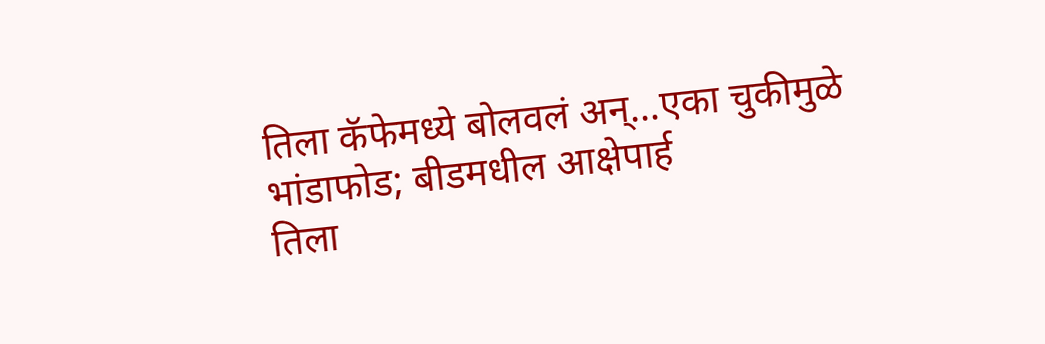तिला कॅफेमध्ये बोलवलं अन्...एका चुकीमुळे भांडाफोड; बीडमधील आक्षेपार्ह
तिला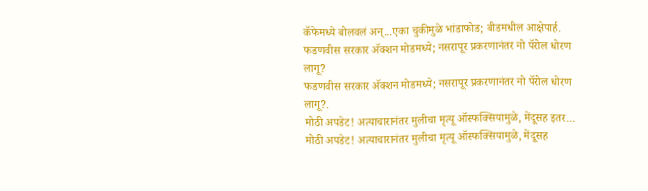कॅफेमध्ये बोलवलं अन्...एका चुकीमुळे भांडाफोड; बीडमधील आक्षेपार्ह.
फडणवीस सरकार अ‍ॅक्शन मोडमध्ये; नसरापूर प्रकरणानंतर नो पॅरोल धोरण लागू?
फडणवीस सरकार अ‍ॅक्शन मोडमध्ये; नसरापूर प्रकरणानंतर नो पॅरोल धोरण लागू?.
मोठी अपडेट! अत्याचारानंतर मुलीचा मृत्यू ऑस्फक्सियामुळे, मेंदूसह इतर...
मोठी अपडेट! अत्याचारानंतर मुलीचा मृत्यू ऑस्फक्सियामुळे, मेंदूसह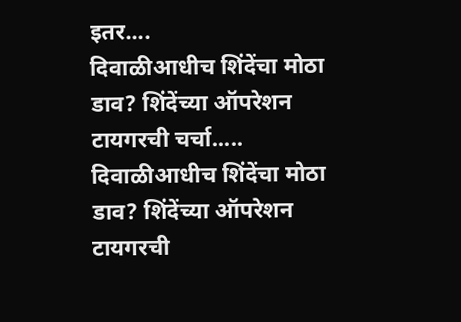इतर....
दिवाळीआधीच शिंदेंचा मोठा डाव? शिंदेंच्या ऑपरेशन टायगरची चर्चा.....
दिवाळीआधीच शिंदेंचा मोठा डाव? शिंदेंच्या ऑपरेशन टायगरची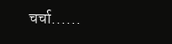चर्चा......